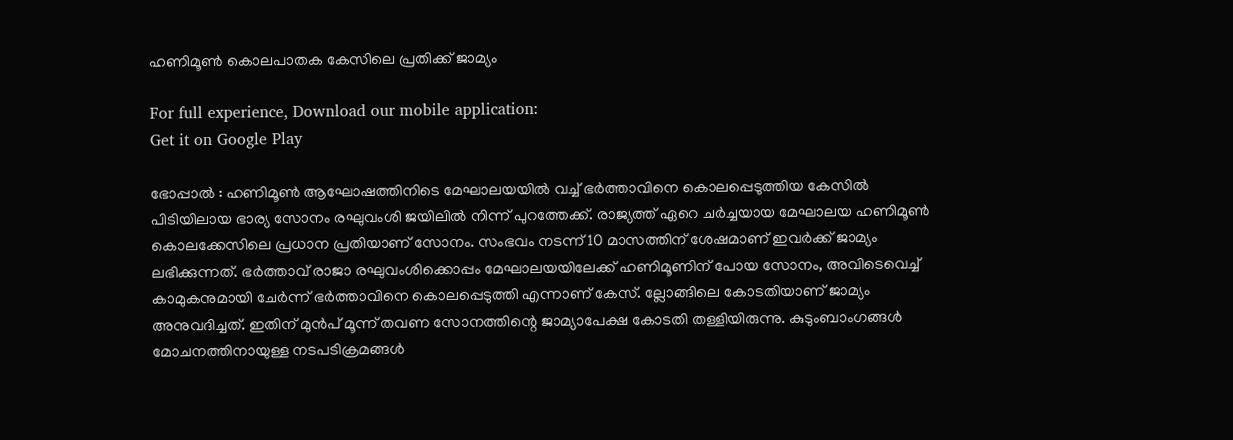ഹണിമൂൺ കൊലപാതക കേസിലെ പ്രതിക്ക് ജാമ്യം

For full experience, Download our mobile application:
Get it on Google Play

ഭോപ്പാൽ : ഹണിമൂൺ ആഘോഷത്തിനിടെ മേഘാലയയിൽ വച്ച് ഭർത്താവിനെ കൊലപ്പെടുത്തിയ കേസിൽ പിടിയിലായ ഭാര്യ സോനം രഘുവംശി ജയിലിൽ നിന്ന് പുറത്തേക്ക്. രാജ്യത്ത് ഏറെ ചർച്ചയായ മേഘാലയ ഹണിമൂൺ കൊലക്കേസിലെ പ്രധാന പ്രതിയാണ് സോനം. സംഭവം നടന്ന് 10 മാസത്തിന് ശേഷമാണ് ഇവർക്ക് ജാമ്യം ലഭിക്കുന്നത്. ഭർത്താവ് രാജാ രഘുവംശിക്കൊപ്പം മേഘാലയയിലേക്ക് ഹണിമൂണിന് പോയ സോനം, അവിടെവെച്ച് കാമുകനുമായി ചേർന്ന് ഭർത്താവിനെ കൊലപ്പെടുത്തി എന്നാണ് കേസ്. ല്ലോങ്ങിലെ കോടതിയാണ് ജാമ്യം അനുവദിച്ചത്. ഇതിന് മുൻപ് മൂന്ന് തവണ സോനത്തിന്റെ ജാമ്യാപേക്ഷ കോടതി തള്ളിയിരുന്നു. കുടുംബാംഗങ്ങൾ മോചനത്തിനായുള്ള നടപടിക്രമങ്ങൾ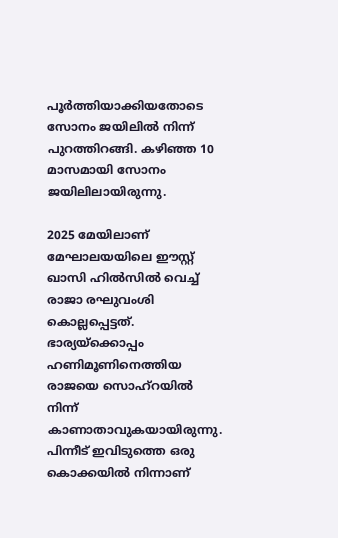പൂർത്തിയാക്കിയതോടെ സോനം ജയിലിൽ നിന്ന് പുറത്തിറങ്ങി. കഴിഞ്ഞ 10 മാസമായി സോനം ജയിലിലായിരുന്നു.

2025 മേയിലാണ് മേഘാലയയിലെ ഈസ്റ്റ് ഖാസി ഹിൽസിൽ വെച്ച് രാജാ രഘുവംശി കൊല്ലപ്പെട്ടത്. ഭാര്യയ്‌ക്കൊപ്പം ഹണിമൂണിനെത്തിയ രാജയെ സൊഹ്‌റയിൽ നിന്ന് കാണാതാവുകയായിരുന്നു. പിന്നീട് ഇവിടുത്തെ ഒരു കൊക്കയിൽ നിന്നാണ്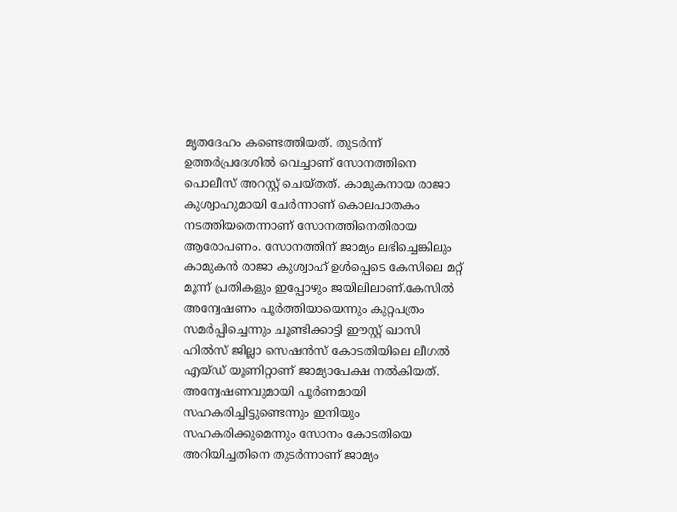മൃതദേഹം കണ്ടെത്തിയത്. തുടർന്ന് ഉത്തർപ്രദേശിൽ വെച്ചാണ് സോനത്തിനെ പൊലീസ് അറസ്റ്റ് ചെയ്തത്. കാമുകനായ രാജാ കുശ്വാഹുമായി ചേർന്നാണ് കൊലപാതകം നടത്തിയതെന്നാണ് സോനത്തിനെതിരായ ആരോപണം. സോനത്തിന് ജാമ്യം ലഭിച്ചെങ്കിലും കാമുകൻ രാജാ കുശ്വാഹ് ഉൾപ്പെടെ കേസിലെ മറ്റ് മൂന്ന് പ്രതികളും ഇപ്പോഴും ജയിലിലാണ്.കേസിൽ അന്വേഷണം പൂർത്തിയായെന്നും കുറ്റപത്രം സമർപ്പിച്ചെന്നും ചൂണ്ടിക്കാട്ടി ഈസ്റ്റ് ഖാസി ഹിൽസ് ജില്ലാ സെഷൻസ് കോടതിയിലെ ലീഗൽ എയ്ഡ് യൂണിറ്റാണ് ജാമ്യാപേക്ഷ നൽകിയത്. അന്വേഷണവുമായി പൂർണമായി സഹകരിച്ചിട്ടുണ്ടെന്നും ഇനിയും സഹകരിക്കുമെന്നും സോനം കോടതിയെ അറിയിച്ചതിനെ തുടർന്നാണ് ജാമ്യം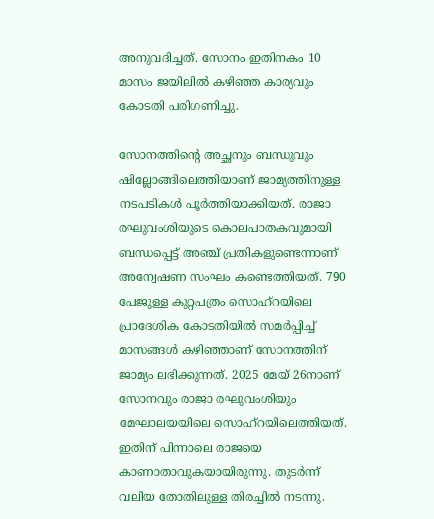അനുവദിച്ചത്. സോനം ഇതിനകം 10 മാസം ജയിലിൽ കഴിഞ്ഞ കാര്യവും കോടതി പരിഗണിച്ചു.

സോനത്തിന്റെ അച്ഛനും ബന്ധുവും ഷില്ലോങ്ങിലെത്തിയാണ് ജാമ്യത്തിനുള്ള നടപടികൾ പൂർത്തിയാക്കിയത്. രാജാ രഘുവംശിയുടെ കൊലപാതകവുമായി ബന്ധപ്പെട്ട് അഞ്ച് പ്രതികളുണ്ടെന്നാണ് അന്വേഷണ സംഘം കണ്ടെത്തിയത്. 790 പേജുള്ള കുറ്റപത്രം സൊഹ്‌റയിലെ പ്രാദേശിക കോടതിയിൽ സമർപ്പിച്ച് മാസങ്ങൾ കഴിഞ്ഞാണ് സോനത്തിന് ജാമ്യം ലഭിക്കുന്നത്. 2025 മേയ് 26നാണ് സോനവും രാജാ രഘുവംശിയും മേഘാലയയിലെ സൊഹ്‌റയിലെത്തിയത്. ഇതിന് പിന്നാലെ രാജയെ കാണാതാവുകയായിരുന്നു. തുടർന്ന് വലിയ തോതിലുള്ള തിരച്ചിൽ നടന്നു.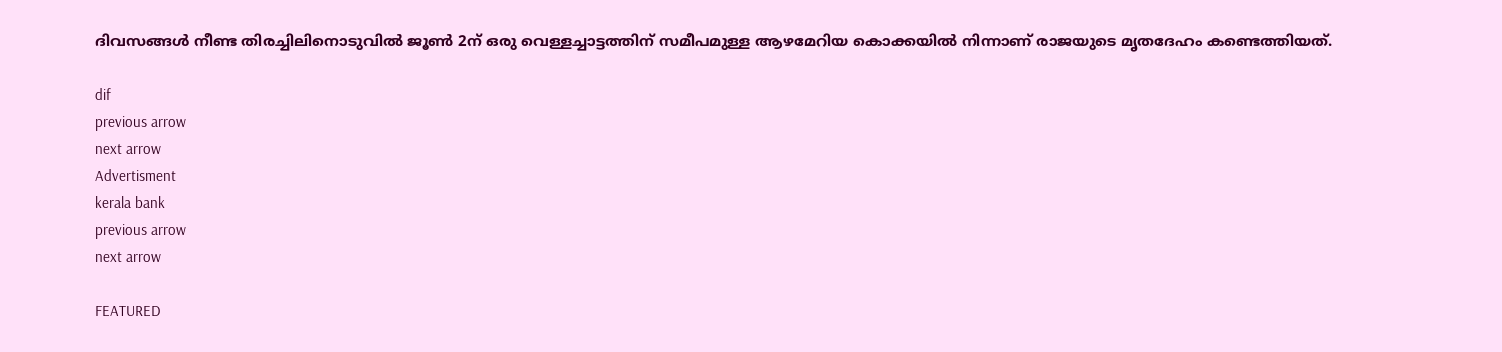ദിവസങ്ങൾ നീണ്ട തിരച്ചിലിനൊടുവിൽ ജൂൺ 2ന് ഒരു വെള്ളച്ചാട്ടത്തിന് സമീപമുള്ള ആഴമേറിയ കൊക്കയിൽ നിന്നാണ് രാജയുടെ മൃതദേഹം കണ്ടെത്തിയത്.

dif
previous arrow
next arrow
Advertisment
kerala bank
previous arrow
next arrow

FEATURED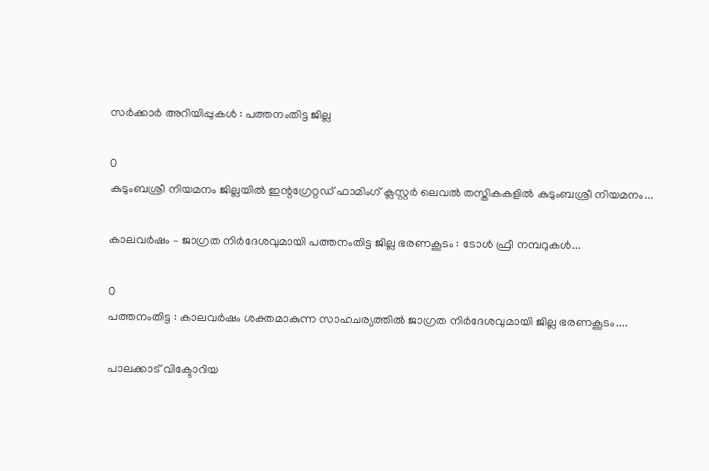സര്‍ക്കാര്‍ അറിയിപ്പുകള്‍ : പത്തനംതിട്ട ജില്ല

0
കുടുംബശ്രീ നിയമനം ജില്ലയില്‍ ഇന്റഗ്രേറ്റഡ് ഫാമിംഗ് ക്ലസ്റ്റര്‍ ലെവല്‍ തസ്തികകളില്‍ കുടുംബശ്രീ നിയമനം...

കാലവര്‍ഷം – ജാഗ്രത നിര്‍ദേശവുമായി പത്തനംതിട്ട ജില്ല ഭരണകൂടം : ടോള്‍ ഫ്രീ നമ്പറുകള്‍...

0
പത്തനംതിട്ട : കാലവര്‍ഷം ശക്തമാകുന്ന സാഹചര്യത്തില്‍ ജാഗ്രത നിര്‍ദേശവുമായി ജില്ല ഭരണകൂടം....

പാലക്കാട് വിക്ടോറിയ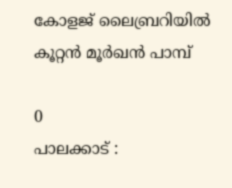കോളജ് ലൈബ്രറിയില്‍ കൂറ്റന്‍ മൂര്‍ഖന്‍ പാമ്പ്

0
പാലക്കാട് :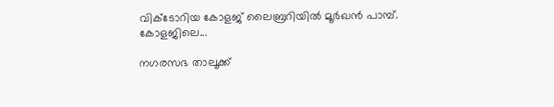വിക്ടോറിയ കോളജ് ലൈബ്രറിയിൽ മൂർഖൻ പാമ്പ്. കോളജിലെ...

നഗരസഭ താലൂക്ക്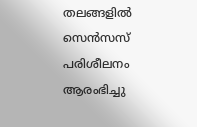തലങ്ങളില്‍ സെന്‍സസ് പരിശീലനം ആരംഭിച്ചു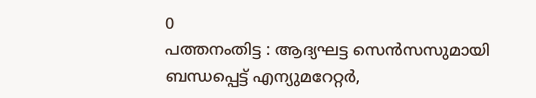0
പത്തനംതിട്ട : ആദ്യഘട്ട സെന്‍സസുമായി ബന്ധപ്പെട്ട് എന്യുമറേറ്റര്‍,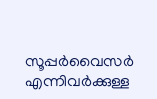സൂപ്പര്‍വൈസര്‍ എന്നിവര്‍ക്കുള്ള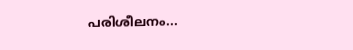പരിശീലനം...